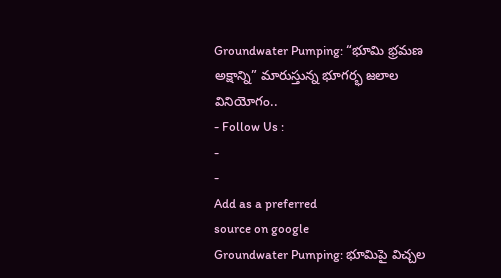Groundwater Pumping: “భూమి భ్రమణ అక్షాన్ని” మారుస్తున్న భూగర్భ జలాల వినియోగం..
- Follow Us :
-
-
Add as a preferred
source on google
Groundwater Pumping: భూమిపై విచ్చల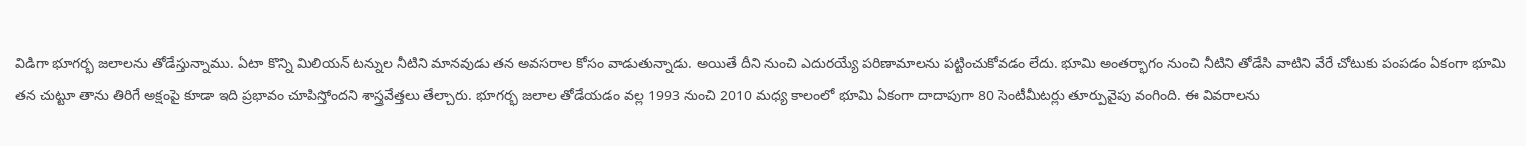విడిగా భూగర్భ జలాలను తోడేస్తున్నాము. ఏటా కొన్ని మిలియన్ టన్నుల నీటిని మానవుడు తన అవసరాల కోసం వాడుతున్నాడు. అయితే దీని నుంచి ఎదురయ్యే పరిణామాలను పట్టించుకోవడం లేదు. భూమి అంతర్భాగం నుంచి నీటిని తోడేసి వాటిని వేరే చోటుకు పంపడం ఏకంగా భూమి తన చుట్టూ తాను తిరిగే అక్షంపై కూడా ఇది ప్రభావం చూపిస్తోందని శాస్త్రవేత్తలు తేల్చారు. భూగర్భ జలాల తోడేయడం వల్ల 1993 నుంచి 2010 మధ్య కాలంలో భూమి ఏకంగా దాదాపుగా 80 సెంటీమీటర్లు తూర్పువైపు వంగింది. ఈ వివరాలను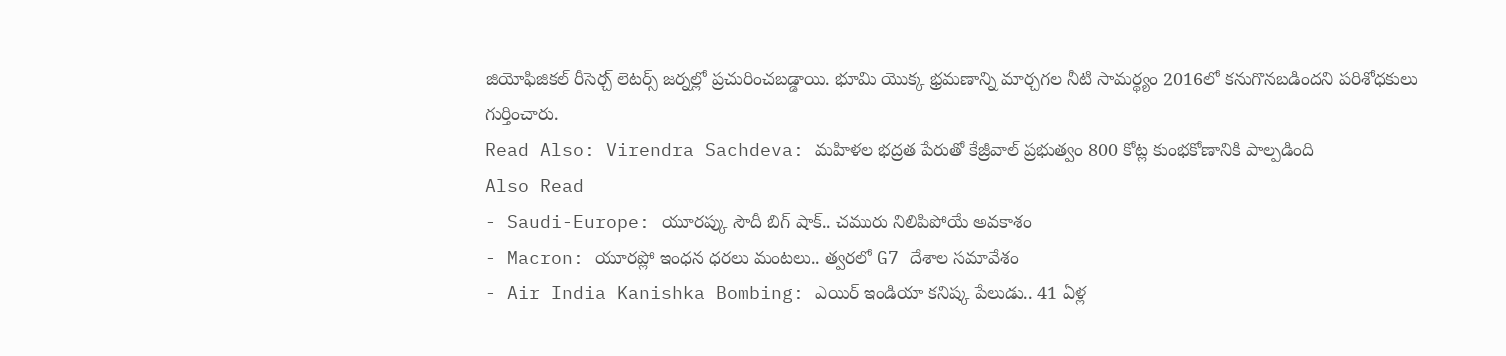జియోఫిజికల్ రీసెర్చ్ లెటర్స్ జర్నల్లో ప్రచురించబడ్డాయి. భూమి యొక్క భ్రమణాన్ని మార్చగల నీటి సామర్థ్యం 2016లో కనుగొనబడిందని పరిశోధకులు గుర్తించారు.
Read Also: Virendra Sachdeva: మహిళల భద్రత పేరుతో కేజ్రీవాల్ ప్రభుత్వం 800 కోట్ల కుంభకోణానికి పాల్పడింది
Also Read
- Saudi-Europe: యూరప్కు సౌదీ బిగ్ షాక్.. చమురు నిలిపిపోయే అవకాశం
- Macron: యూరప్లో ఇంధన ధరలు మంటలు.. త్వరలో G7 దేశాల సమావేశం
- Air India Kanishka Bombing: ఎయిర్ ఇండియా కనిష్క పేలుడు.. 41 ఏళ్ల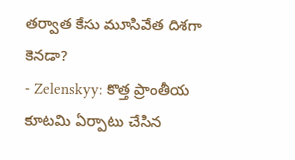తర్వాత కేసు మూసివేత దిశగా కెనడా?
- Zelenskyy: కొత్త ప్రాంతీయ కూటమి ఏర్పాటు చేసిన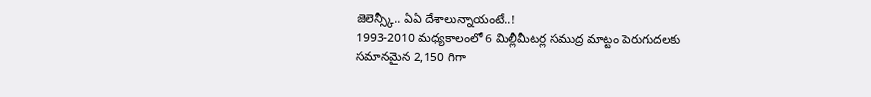జెలెన్స్కీ.. ఏఏ దేశాలున్నాయంటే..!
1993-2010 మధ్యకాలంలో 6 మిల్లీమీటర్ల సముద్ర మాట్టం పెరుగుదలకు సమానమైన 2,150 గిగా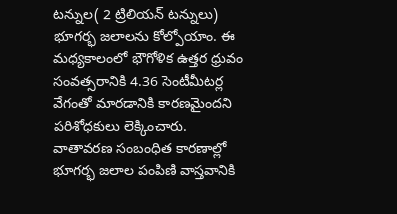టన్నుల( 2 ట్రిలియన్ టన్నులు) భూగర్భ జలాలను కోల్పోయాం. ఈ మధ్యకాలంలో భౌగోళిక ఉత్తర ధ్రువం సంవత్సరానికి 4.36 సెంటీమీటర్ల వేగంతో మారడానికి కారణమైందని పరిశోధకులు లెక్కించారు. వాతావరణ సంబంధిత కారణాల్లో భూగర్భ జలాల పంపిణి వాస్తవానికి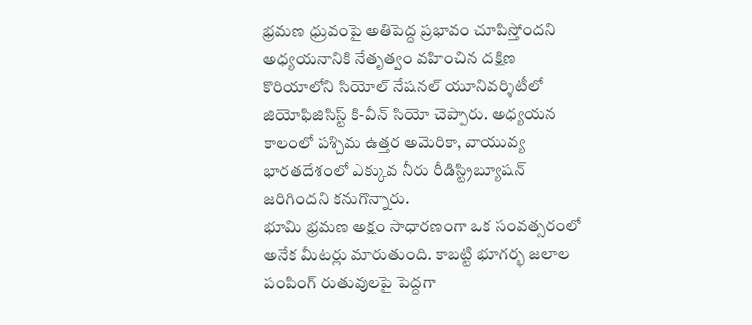భ్రమణ ధ్రువంపై అతిపెద్ద ప్రభావం చూపిస్తోందని అధ్యయనానికి నేతృత్వం వహించిన దక్షిణ కొరియాలోని సియోల్ నేషనల్ యూనివర్శిటీలో జియోఫిజిసిస్ట్ కి-వీన్ సియో చెప్పారు. అధ్యయన కాలంలో పశ్చిమ ఉత్తర అమెరికా, వాయువ్య భారతదేశంలో ఎక్కువ నీరు రీడిస్ట్రిబ్యూషన్ జరిగిందని కనుగొన్నారు.
భూమి భ్రమణ అక్షం సాధారణంగా ఒక సంవత్సరంలో అనేక మీటర్లు మారుతుంది. కాబట్టి భూగర్భ జలాల పంపింగ్ రుతువులపై పెద్దగా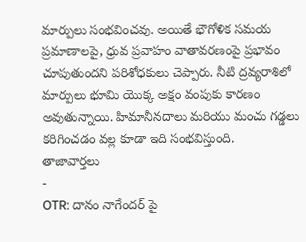మార్పులు సంభవించవు. అయితే భౌగోళిక సమయ ప్రమాణాలపై, ధ్రువ ప్రవాహం వాతావరణంపై ప్రభావం చూపుతుందని పరిశోధకులు చెప్పారు. నీటి ద్రవ్యరాశిలో మార్పులు భూమి యొక్క అక్షం వంపుకు కారణం అవుతున్నాయి. హిమానీనదాలు మరియు మంచు గడ్డలు కరిగించడం వల్ల కూడా ఇది సంభవిస్తుంది.
తాజావార్తలు
-
OTR: దానం నాగేందర్ పై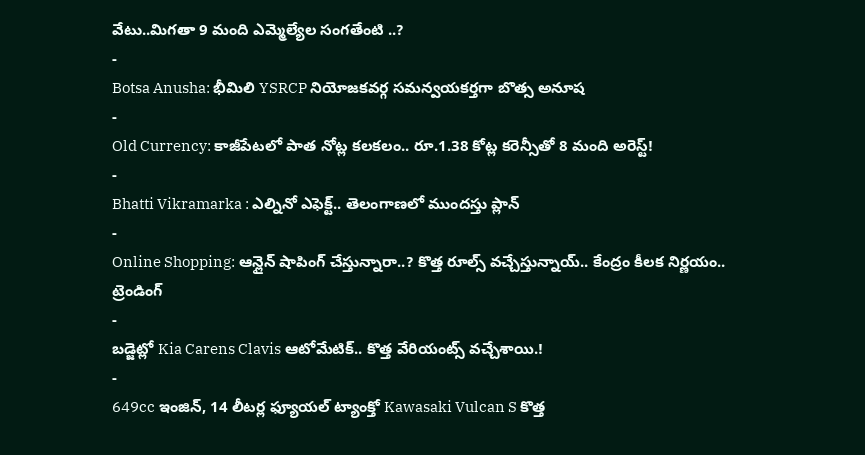వేటు..మిగతా 9 మంది ఎమ్మెల్యేల సంగతేంటి ..?
-
Botsa Anusha: భీమిలి YSRCP నియోజకవర్గ సమన్వయకర్తగా బొత్స అనూష
-
Old Currency: కాజీపేటలో పాత నోట్ల కలకలం.. రూ.1.38 కోట్ల కరెన్సీతో 8 మంది అరెస్ట్!
-
Bhatti Vikramarka : ఎల్నినో ఎఫెక్ట్.. తెలంగాణలో ముందస్తు ప్లాన్
-
Online Shopping: ఆన్లైన్ షాపింగ్ చేస్తున్నారా..? కొత్త రూల్స్ వచ్చేస్తున్నాయ్.. కేంద్రం కీలక నిర్ణయం..
ట్రెండింగ్
-
బడ్జెట్లో Kia Carens Clavis ఆటోమేటిక్.. కొత్త వేరియంట్స్ వచ్చేశాయి.!
-
649cc ఇంజిన్, 14 లీటర్ల ఫ్యూయల్ ట్యాంక్తో Kawasaki Vulcan S కొత్త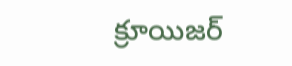క్రూయిజర్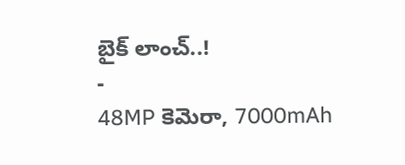బైక్ లాంచ్..!
-
48MP కెమెరా, 7000mAh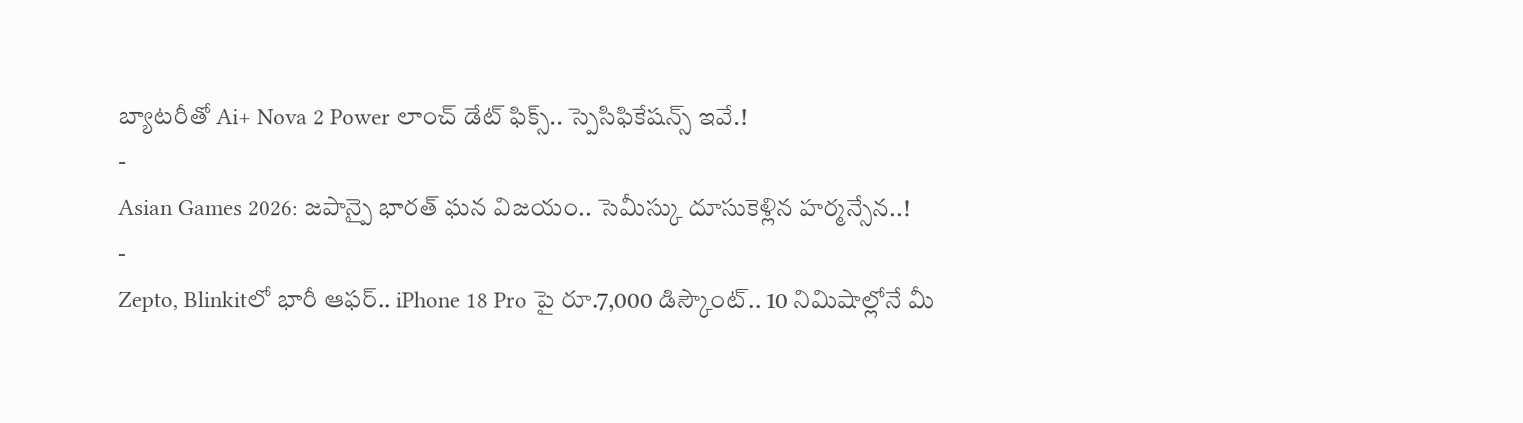బ్యాటరీతో Ai+ Nova 2 Power లాంచ్ డేట్ ఫిక్స్.. స్పెసిఫికేషన్స్ ఇవే.!
-
Asian Games 2026: జపాన్పై భారత్ ఘన విజయం.. సెమీస్కు దూసుకెళ్లిన హర్మన్సేన..!
-
Zepto, Blinkitలో భారీ ఆఫర్.. iPhone 18 Pro పై రూ.7,000 డిస్కౌంట్.. 10 నిమిషాల్లోనే మీ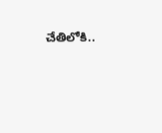చేతిలోకి..